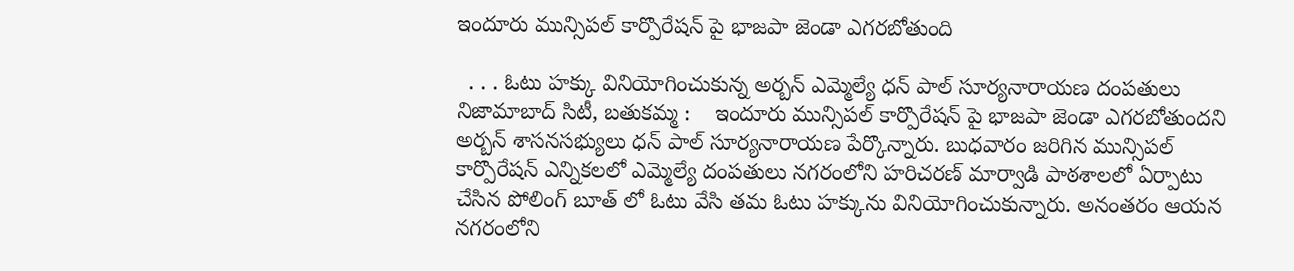ఇందూరు మున్సిపల్ కార్పొరేషన్ పై భాజపా జెండా ఎగరబోతుంది

  . . . ఓటు హక్కు వినియోగించుకున్న అర్బన్ ఎమ్మెల్యే ధన్ పాల్ సూర్యనారాయణ దంపతులు   నిజామాబాద్ సిటీ, బతుకమ్మ :    ఇందూరు మున్సిపల్ కార్పొరేషన్ పై భాజపా జెండా ఎగరబోతుందని అర్బన్ శాసనసభ్యులు ధన్ పాల్ సూర్యనారాయణ పేర్కొన్నారు. బుధవారం జరిగిన మున్సిపల్ కార్పొరేషన్ ఎన్నికలలో ఎమ్మెల్యే దంపతులు నగరంలోని హరిచరణ్ మార్వాడి పాఠశాలలో ఏర్పాటు చేసిన పోలింగ్ బూత్ లో ఓటు వేసి తమ ఓటు హక్కును వినియోగించుకున్నారు. అనంతరం ఆయన నగరంలోని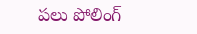పలు పోలింగ్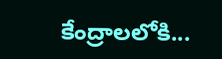కేంద్రాలలోకి...